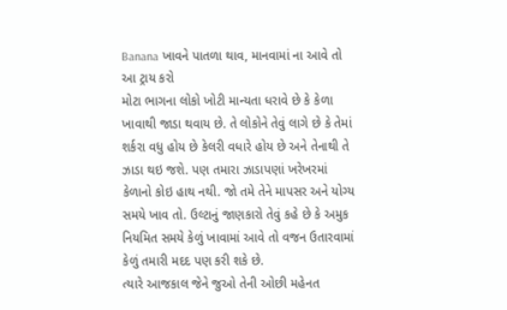Banana ખાવને પાતળા થાવ, માનવામાં ના આવે તો આ ટ્રાય કરો
મોટા ભાગના લોકો ખોટી માન્યતા ધરાવે છે કે કેળા ખાવાથી જાડા થવાય છે. તે લોકોને તેવું લાગે છે કે તેમાં શર્કરા વધુ હોય છે કેલરી વધારે હોય છે અને તેનાથી તે ઝાડા થઇ જશે. પણ તમારા ઝાડાપણાં ખરેખરમાં કેળાનો કોઇ હાથ નથી. જો તમે તેને માપસર અને યોગ્ય સમયે ખાવ તો. ઉલ્ટાનું જાણકારો તેવું કહે છે કે અમુક નિયમિત સમયે કેળું ખાવામાં આવે તો વજન ઉતારવામાં કેળું તમારી મદદ પણ કરી શકે છે.
ત્યારે આજકાલ જેને જુઓ તેની ઓછી મહેનત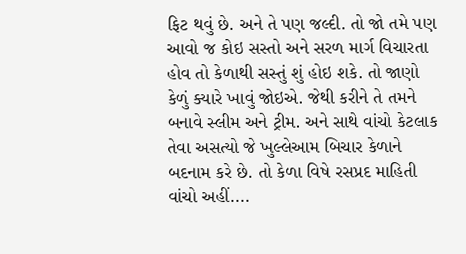ફિટ થવું છે. અને તે પણ જલ્દી. તો જો તમે પણ આવો જ કોઇ સસ્તો અને સરળ માર્ગ વિચારતા હોવ તો કેળાથી સસ્તું શું હોઇ શકે. તો જાણો કેળું ક્યારે ખાવું જોઇએ. જેથી કરીને તે તમને બનાવે સ્લીમ અને ટ્રીમ. અને સાથે વાંચો કેટલાક તેવા અસત્યો જે ખુલ્લેઆમ બિચાર કેળાને બદનામ કરે છે. તો કેળા વિષે રસપ્રદ માહિતી વાંચો અહીં....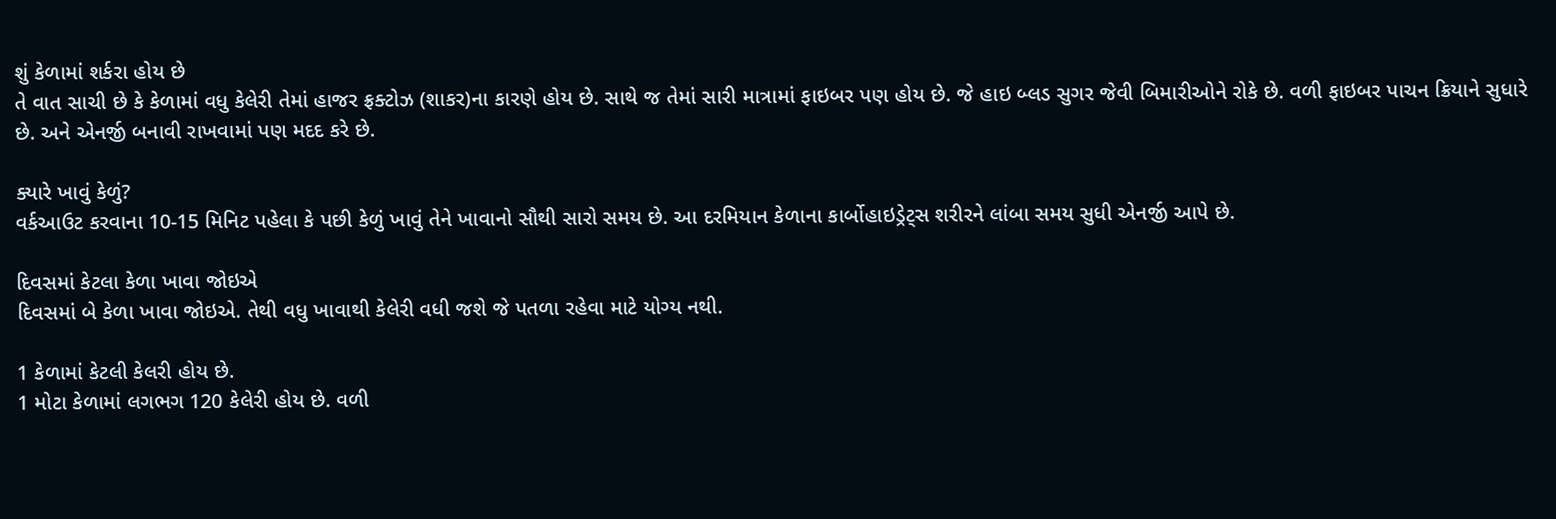શું કેળામાં શર્કરા હોય છે
તે વાત સાચી છે કે કેળામાં વધુ કેલેરી તેમાં હાજર ફ્રક્ટોઝ (શાકર)ના કારણે હોય છે. સાથે જ તેમાં સારી માત્રામાં ફાઇબર પણ હોય છે. જે હાઇ બ્લડ સુગર જેવી બિમારીઓને રોકે છે. વળી ફાઇબર પાચન ક્રિયાને સુધારે છે. અને એનર્જી બનાવી રાખવામાં પણ મદદ કરે છે.

ક્યારે ખાવું કેળું?
વર્કઆઉટ કરવાના 10-15 મિનિટ પહેલા કે પછી કેળું ખાવું તેને ખાવાનો સૌથી સારો સમય છે. આ દરમિયાન કેળાના કાર્બોહાઇડ્રેટ્સ શરીરને લાંબા સમય સુધી એનર્જી આપે છે.

દિવસમાં કેટલા કેળા ખાવા જોઇએ
દિવસમાં બે કેળા ખાવા જોઇએ. તેથી વધુ ખાવાથી કેલેરી વધી જશે જે પતળા રહેવા માટે યોગ્ય નથી.

1 કેળામાં કેટલી કેલરી હોય છે.
1 મોટા કેળામાં લગભગ 120 કેલેરી હોય છે. વળી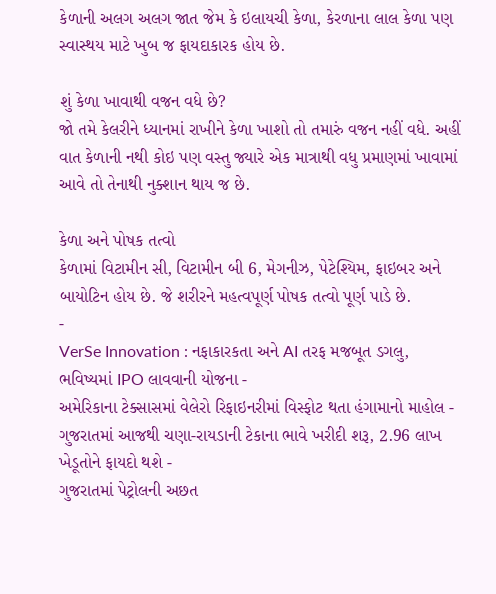કેળાની અલગ અલગ જાત જેમ કે ઇલાયચી કેળા, કેરળાના લાલ કેળા પણ સ્વાસ્થય માટે ખુબ જ ફાયદાકારક હોય છે.

શું કેળા ખાવાથી વજન વધે છે?
જો તમે કેલરીને ધ્યાનમાં રાખીને કેળા ખાશો તો તમારું વજન નહીં વધે. અહીં વાત કેળાની નથી કોઇ પણ વસ્તુ જ્યારે એક માત્રાથી વધુ પ્રમાણમાં ખાવામાં આવે તો તેનાથી નુક્શાન થાય જ છે.

કેળા અને પોષક તત્વો
કેળામાં વિટામીન સી, વિટામીન બી 6, મેગનીઝ, પેટેશ્યિમ, ફાઇબર અને બાયોટિન હોય છે. જે શરીરને મહત્વપૂર્ણ પોષક તત્વો પૂર્ણ પાડે છે.
-
VerSe Innovation : નફાકારકતા અને AI તરફ મજબૂત ડગલુ, ભવિષ્યમાં IPO લાવવાની યોજના -
અમેરિકાના ટેક્સાસમાં વેલેરો રિફાઇનરીમાં વિસ્ફોટ થતા હંગામાનો માહોલ -
ગુજરાતમાં આજથી ચણા-રાયડાની ટેકાના ભાવે ખરીદી શરૂ, 2.96 લાખ ખેડૂતોને ફાયદો થશે -
ગુજરાતમાં પેટ્રોલની અછત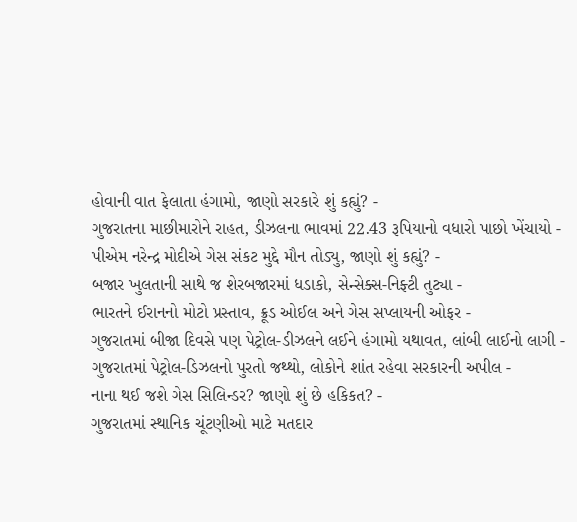હોવાની વાત ફેલાતા હંગામો, જાણો સરકારે શું કહ્યું? -
ગુજરાતના માછીમારોને રાહત, ડીઝલના ભાવમાં 22.43 રૂપિયાનો વધારો પાછો ખેંચાયો -
પીએમ નરેન્દ્ર મોદીએ ગેસ સંકટ મુદ્દે મૌન તોડ્યુ, જાણો શું કહ્યું? -
બજાર ખુલતાની સાથે જ શેરબજારમાં ધડાકો, સેન્સેક્સ-નિફ્ટી તુટ્યા -
ભારતને ઈરાનનો મોટો પ્રસ્તાવ, ક્રૂડ ઓઈલ અને ગેસ સપ્લાયની ઓફર -
ગુજરાતમાં બીજા દિવસે પણ પેટ્રોલ-ડીઝલને લઈને હંગામો યથાવત, લાંબી લાઈનો લાગી -
ગુજરાતમાં પેટ્રોલ-ડિઝલનો પુરતો જથ્થો, લોકોને શાંત રહેવા સરકારની અપીલ -
નાના થઈ જશે ગેસ સિલિન્ડર? જાણો શું છે હકિકત? -
ગુજરાતમાં સ્થાનિક ચૂંટણીઓ માટે મતદાર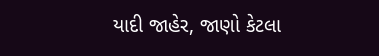યાદી જાહેર, જાણો કેટલા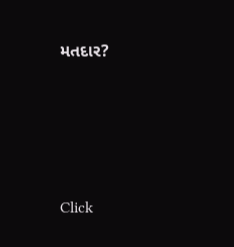મતદાર?






Click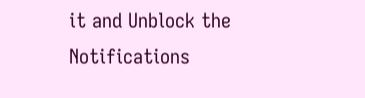it and Unblock the Notifications